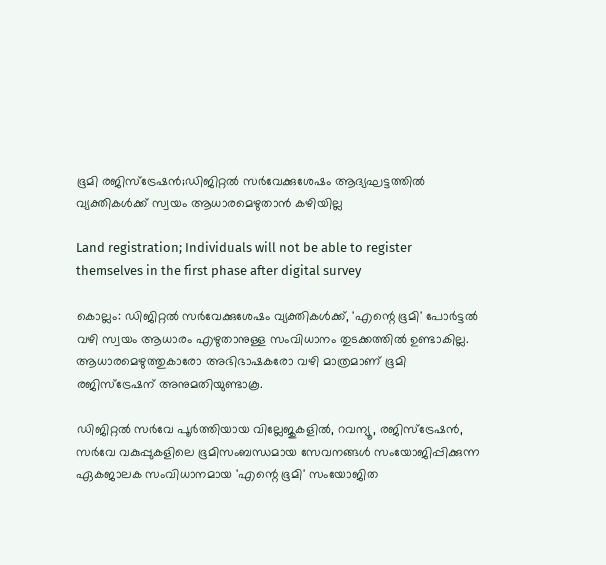ഭൂമി രജിസ്‌ട്രേഷൻ;ഡിജിറ്റല്‍ സര്‍വേക്കുശേഷം ആദ്യഘട്ടത്തിൽ വ്യക്തികൾക്ക് സ്വയം ആധാരമെഴുതാൻ കഴിയില്ല

Land registration; Individuals will not be able to register themselves in the first phase after digital survey

കൊല്ലം: ഡിജിറ്റല്‍ സര്‍വേക്കുശേഷം വ്യക്തികള്‍ക്ക്, 'എന്റെ ഭൂമി' പോര്‍ട്ടല്‍ വഴി സ്വയം ആധാരം എഴുതാനുള്ള സംവിധാനം തുടക്കത്തില്‍ ഉണ്ടാകില്ല. ആധാരമെഴുത്തുകാരോ അഭിഭാഷകരോ വഴി മാത്രമാണ് ഭൂമി രജിസ്‌ട്രേഷന് അനുമതിയുണ്ടാകൂ.

ഡിജിറ്റല്‍ സര്‍വേ പൂര്‍ത്തിയായ വില്ലേജുകളില്‍, റവന്യൂ, രജിസ്‌ട്രേഷന്‍, സര്‍വേ വകുപ്പുകളിലെ ഭൂമിസംബന്ധമായ സേവനങ്ങള്‍ സംയോജിപ്പിക്കുന്ന ഏകജാലക സംവിധാനമായ 'എന്റെ ഭൂമി' സംയോജിത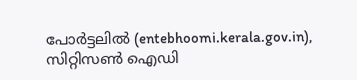പോര്‍ട്ടലില്‍ (entebhoomi.kerala.gov.in), സിറ്റിസണ്‍ ഐഡി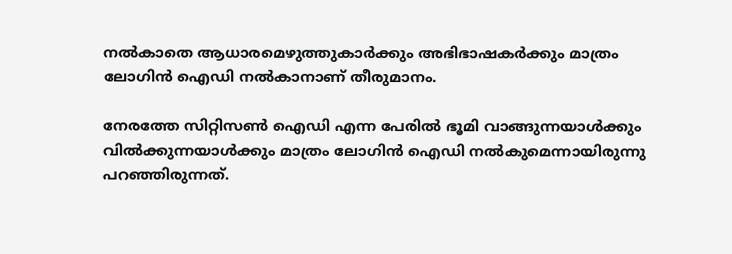നല്‍കാതെ ആധാരമെഴുത്തുകാര്‍ക്കും അഭിഭാഷകര്‍ക്കും മാത്രം ലോഗിന്‍ ഐഡി നല്‍കാനാണ് തീരുമാനം.

നേരത്തേ സിറ്റിസണ്‍ ഐഡി എന്ന പേരില്‍ ഭൂമി വാങ്ങുന്നയാള്‍ക്കും വില്‍ക്കുന്നയാള്‍ക്കും മാത്രം ലോഗിന്‍ ഐഡി നല്‍കുമെന്നായിരുന്നു പറഞ്ഞിരുന്നത്.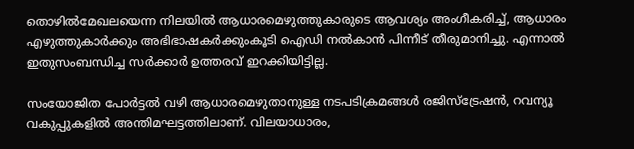തൊഴില്‍മേഖലയെന്ന നിലയില്‍ ആധാരമെഴുത്തുകാരുടെ ആവശ്യം അംഗീകരിച്ച്, ആധാരം എഴുത്തുകാര്‍ക്കും അഭിഭാഷകര്‍ക്കുംകൂടി ഐഡി നല്‍കാന്‍ പിന്നീട് തീരുമാനിച്ചു. എന്നാല്‍ ഇതുസംബന്ധിച്ച സര്‍ക്കാര്‍ ഉത്തരവ് ഇറക്കിയിട്ടില്ല.

സംയോജിത പോര്‍ട്ടല്‍ വഴി ആധാരമെഴുതാനുള്ള നടപടിക്രമങ്ങള്‍ രജിസ്‌ട്രേഷന്‍, റവന്യൂ വകുപ്പുകളില്‍ അന്തിമഘട്ടത്തിലാണ്. വിലയാധാരം,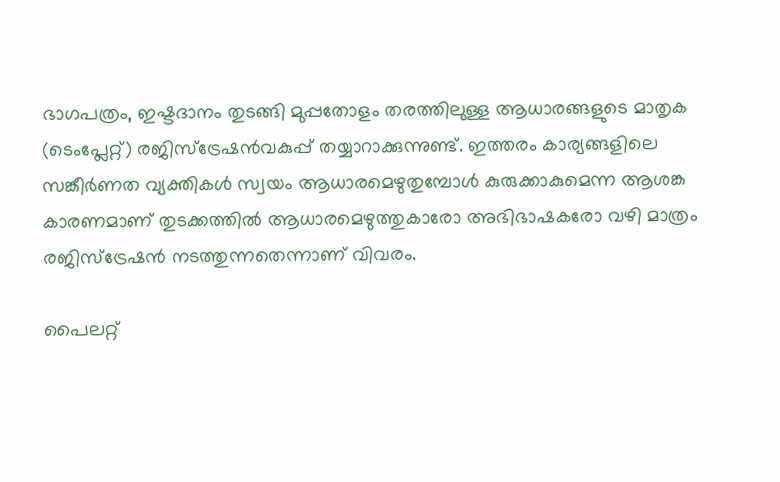ഭാഗപത്രം, ഇഷ്ടദാനം തുടങ്ങി മുപ്പതോളം തരത്തിലുള്ള ആധാരങ്ങളുടെ മാതൃക (ടെംപ്ലേറ്റ്) രജിസ്‌ട്രേഷന്‍വകുപ്പ് തയ്യാറാക്കുന്നുണ്ട്. ഇത്തരം കാര്യങ്ങളിലെ സങ്കീര്‍ണത വ്യക്തികള്‍ സ്വയം ആധാരമെഴുതുമ്പോള്‍ കുരുക്കാകുമെന്ന ആശങ്ക കാരണമാണ് തുടക്കത്തില്‍ ആധാരമെഴുത്തുകാരോ അഭിഭാഷകരോ വഴി മാത്രം രജിസ്‌ട്രേഷന്‍ നടത്തുന്നതെന്നാണ് വിവരം.

പൈലറ്റ്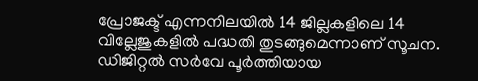പ്രോജക്ട് എന്നനിലയില്‍ 14 ജില്ലകളിലെ 14 വില്ലേജുകളില്‍ പദ്ധതി തുടങ്ങുമെന്നാണ് സൂചന. ഡിജിറ്റല്‍ സര്‍വേ പൂര്‍ത്തിയായ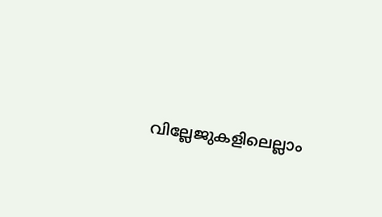വില്ലേജുകളിലെല്ലാം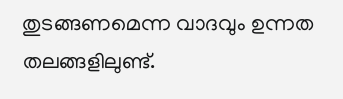തുടങ്ങണമെന്ന വാദവും ഉന്നത തലങ്ങളിലുണ്ട്.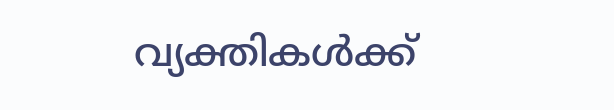വ്യക്തികള്‍ക്ക്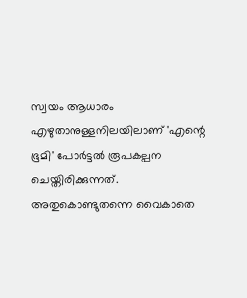സ്വയം ആധാരം എഴുതാനുള്ളനിലയിലാണ് 'എന്റെ ഭൂമി' പോര്‍ട്ടല്‍ രൂപകല്പന ചെയ്തിരിക്കുന്നത്. അതുകൊണ്ടുതന്നെ വൈകാതെ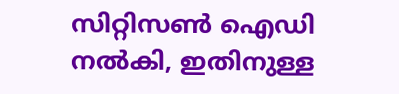സിറ്റിസണ്‍ ഐഡി നല്‍കി, ഇതിനുള്ള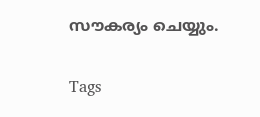സൗകര്യം ചെയ്യും.

Tags